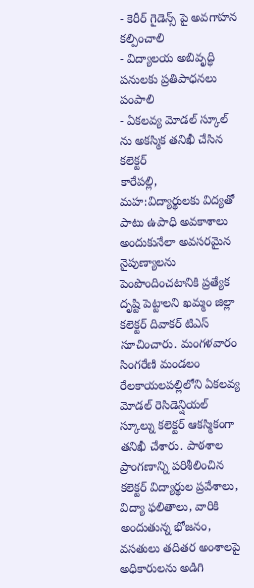- కెరీర్ గైడెన్స్ పై అవగాహన కల్పించాలి
- విద్యాలయ అబివృద్ధి పనులకు ప్రతిపాధనలు పంపాలి
- ఏకలవ్య మోడల్ స్కూల్ ను అకస్మిక తనిఖీ చేసిన కలెక్టర్
కారేపల్లి, మహ:విద్యార్థులకు విద్యతో పాటు ఉపాధి అవకాశాలు అందుకునేలా అవసరమైన నైపుణ్యాలను పెంపొందించటానికి ప్రత్యేక దృష్టి పెట్టాలని ఖమ్మం జిల్లా కలెక్టర్ దివాకర్ టిఎస్ సూచించారు. మంగళవారం సింగరేణి మండలం రేలకాయలపల్లిలోని ఏకలవ్య మోడల్ రెసిడెన్షియల్ స్కూల్ను కలెక్టర్ ఆకస్మికంగా తనిఖీ చేశారు. పాఠశాల ప్రాంగణాన్ని పరిశీలించిన కలెక్టర్ విద్యార్థుల ప్రవేశాలు, విద్యా ఫలితాలు, వారికి అందుతున్న భోజనం, వసతులు తదితర అంశాలపై అధికారులను అడిగి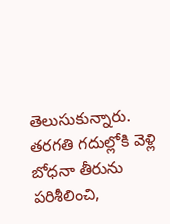తెలుసుకున్నారు. తరగతి గదుల్లోకి వెళ్లి బోధనా తీరును పరిశీలించి,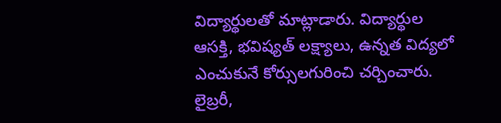విద్యార్థులతో మాట్లాడారు. విద్యార్థుల ఆసక్తి, భవిష్యత్ లక్ష్యాలు, ఉన్నత విద్యలో ఎంచుకునే కోర్సులగురించి చర్చించారు. లైబ్రరీ,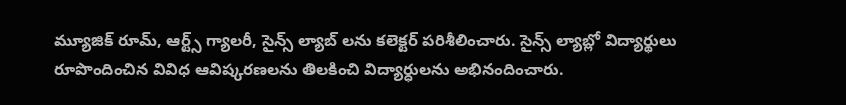మ్యూజిక్ రూమ్, ఆర్ట్స్ గ్యాలరీ, సైన్స్ ల్యాబ్ లను కలెక్టర్ పరిశీలించారు. సైన్స్ ల్యాబ్లో విద్యార్థులు రూపొందించిన వివిధ ఆవిష్కరణలను తిలకించి విద్యార్ధులను అభినందించారు.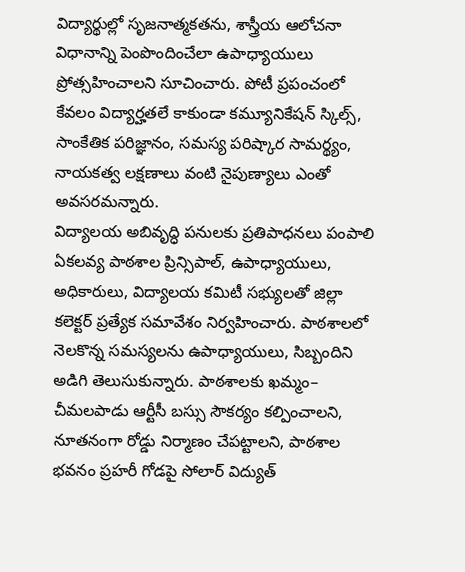విద్యార్థుల్లో సృజనాత్మకతను, శాస్త్రీయ ఆలోచనా విధానాన్ని పెంపొందించేలా ఉపాధ్యాయులు ప్రోత్సహించాలని సూచించారు. పోటీ ప్రపంచంలో కేవలం విద్యార్హతలే కాకుండా కమ్యూనికేషన్ స్కిల్స్, సాంకేతిక పరిజ్ఞానం, సమస్య పరిష్కార సామర్థ్యం, నాయకత్వ లక్షణాలు వంటి నైపుణ్యాలు ఎంతో అవసరమన్నారు.
విద్యాలయ అబివృద్ధి పనులకు ప్రతిపాధనలు పంపాలి
ఏకలవ్య పాఠశాల ప్రిన్సిపాల్, ఉపాధ్యాయులు, అధికారులు, విద్యాలయ కమిటీ సభ్యులతో జిల్లా కలెక్టర్ ప్రత్యేక సమావేశం నిర్వహించారు. పాఠశాలలో నెలకొన్న సమస్యలను ఉపాధ్యాయులు, సిబ్బందిని అడిగి తెలుసుకున్నారు. పాఠశాలకు ఖమ్మం– చీమలపాడు ఆర్టీసీ బస్సు సౌకర్యం కల్పించాలని, నూతనంగా రోడ్డు నిర్మాణం చేపట్టాలని, పాఠశాల భవనం ప్రహరీ గోడపై సోలార్ విద్యుత్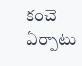కంచె ఏర్పాటు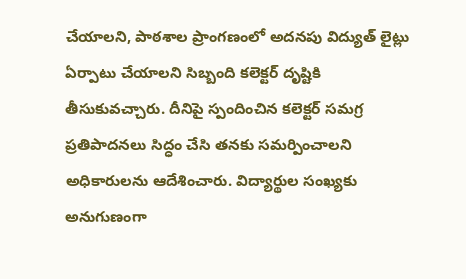చేయాలని, పాఠశాల ప్రాంగణంలో అదనపు విద్యుత్ లైట్లు ఏర్పాటు చేయాలని సిబ్బంది కలెక్టర్ దృష్టికి తీసుకువచ్చారు. దీనిపై స్పందించిన కలెక్టర్ సమగ్ర ప్రతిపాదనలు సిద్ధం చేసి తనకు సమర్పించాలని అధికారులను ఆదేశించారు. విద్యార్థుల సంఖ్యకు అనుగుణంగా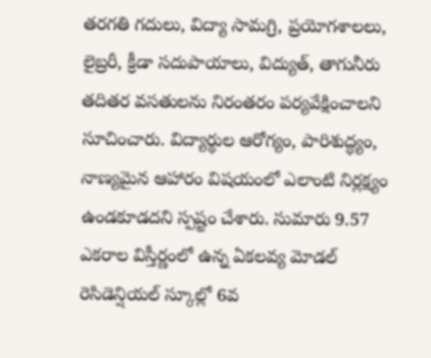తరగతి గదులు, విద్యా సామగ్రి, ప్రయోగశాలలు, లైబ్రరీ, క్రీడా సదుపాయాలు, విద్యుత్, తాగునీరు తదితర వసతులను నిరంతరం పర్యవేక్షించాలని సూచించారు. విద్యార్థుల ఆరోగ్యం, పారిశుద్ధ్యం, నాణ్యమైన ఆహారం విషయంలో ఎలాంటి నిర్లక్ష్యం ఉండకూడదని స్పష్టం చేశారు. సుమారు 9.57 ఎకరాల విస్తీర్ణంలో ఉన్న ఏకలవ్య మోడల్ రెసిడెన్షియల్ స్కూల్లో 6వ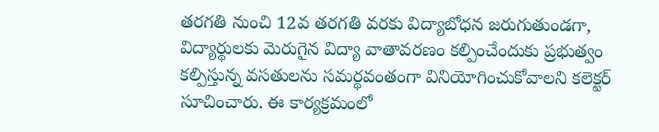తరగతి నుంచి 12వ తరగతి వరకు విద్యాబోధన జరుగుతుండగా, విద్యార్థులకు మెరుగైన విద్యా వాతావరణం కల్పించేందుకు ప్రభుత్వం కల్పిస్తున్న వసతులను సమర్థవంతంగా వినియోగించుకోవాలని కలెక్టర్ సూచించారు. ఈ కార్యక్రమంలో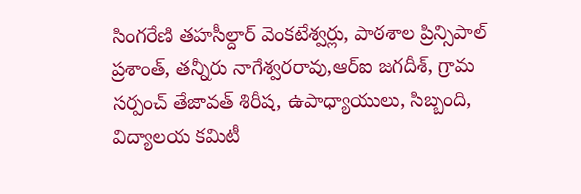సింగరేణి తహసీల్దార్ వెంకటేశ్వర్లు, పాఠశాల ప్రిన్సిపాల్ ప్రశాంత్, తన్నీరు నాగేశ్వరరావు,ఆర్ఐ జగదీశ్, గ్రామ సర్పంచ్ తేజావత్ శిరీష, ఉపాధ్యాయులు, సిబ్బంది, విద్యాలయ కమిటీ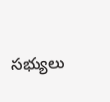సభ్యులు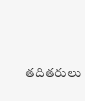తదితరులు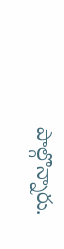పాల్గొన్నారు.